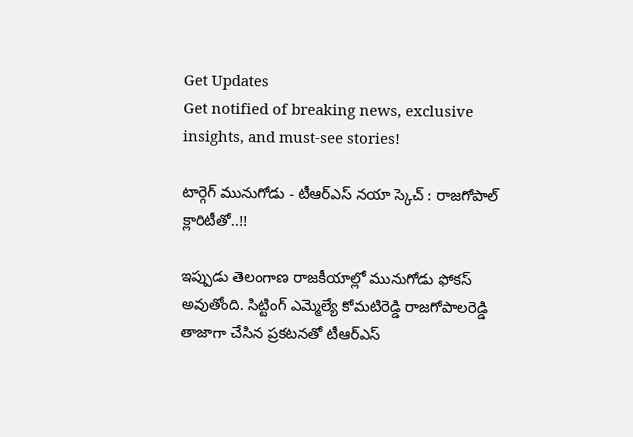Get Updates
Get notified of breaking news, exclusive insights, and must-see stories!

టార్గెగ్ మునుగోడు - టీఆర్ఎస్ నయా స్కెచ్ : రాజగోపాల్ క్లారిటీతో..!!

ఇప్పుడు తెలంగాణ రాజకీయాల్లో మునుగోడు ఫోకస్ అవుతోంది. సిట్టింగ్ ఎమ్మెల్యే కోమటిరెడ్డి రాజగోపాలరెడ్డి తాజాగా చేసిన ప్రకటనతో టీఆర్ఎస్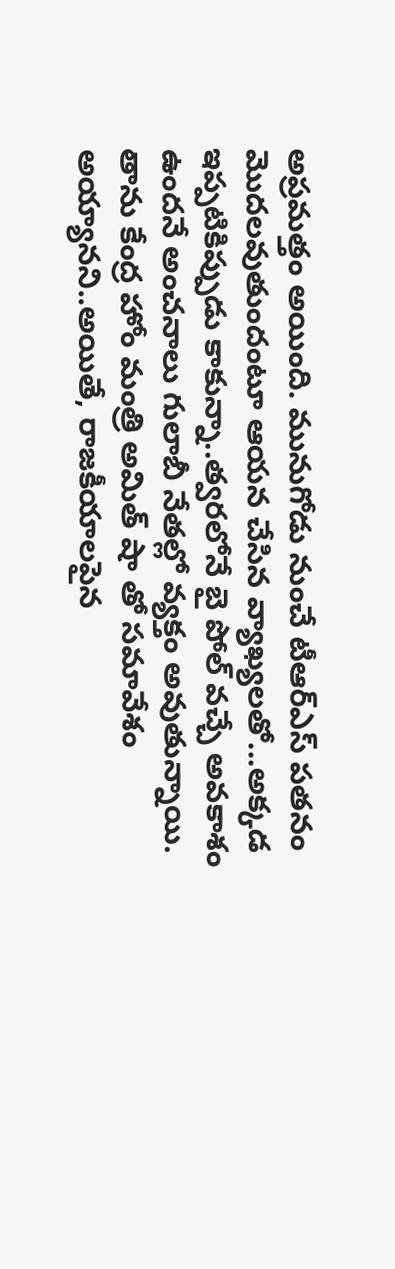అప్రమత్తం అయింది. మునుగోడు నుంచే టీఆర్ఎస్ పతనం మొదలవుతుందంటూ ఆయన చేసిన వ్యాఖ్యలతో...అక్కడ ఇప్పటికిప్పుడు కాకున్నా..త్వరలోనే బై పోల్ వచ్చే అవకాశం ఉందనే అంచనాలు గులాబీ నేతల్లో వ్యక్తం అవుతున్నాయి. తాను కేంద్ర హోం మంత్రి అమిత్ షా తో సమావేశం అయ్యానని..అయితే, రాజకీయాలపైన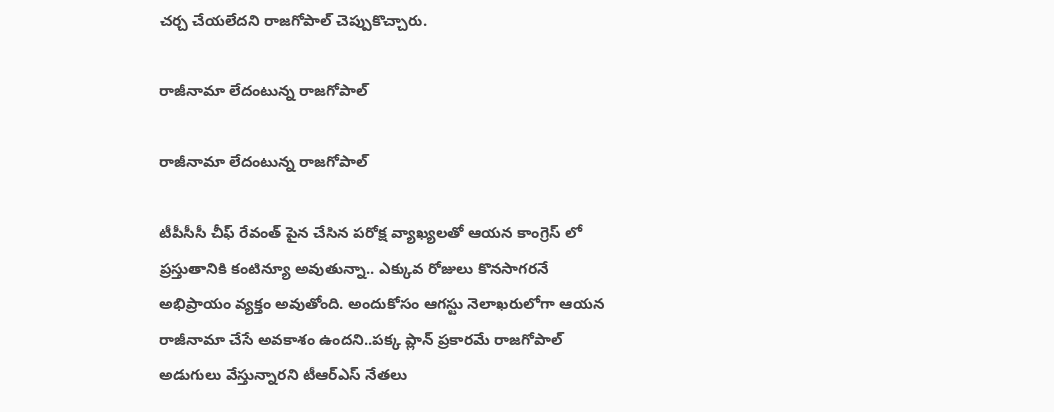చర్చ చేయలేదని రాజగోపాల్ చెప్పుకొచ్చారు.

రాజీనామా లేదంటున్న రాజగోపాల్

రాజీనామా లేదంటున్న రాజగోపాల్

టీపీసీసీ చీఫ్ రేవంత్ పైన చేసిన పరోక్ష వ్యాఖ్యలతో ఆయన కాంగ్రెస్ లో ప్రస్తుతానికి కంటిన్యూ అవుతున్నా.. ఎక్కువ రోజులు కొనసాగరనే అభిప్రాయం వ్యక్తం అవుతోంది. అందుకోసం ఆగస్టు నెలాఖరులోగా ఆయన రాజీనామా చేసే అవకాశం ఉందని..పక్క ప్లాన్ ప్రకారమే రాజగోపాల్ అడుగులు వేస్తున్నారని టీఆర్ఎస్ నేతలు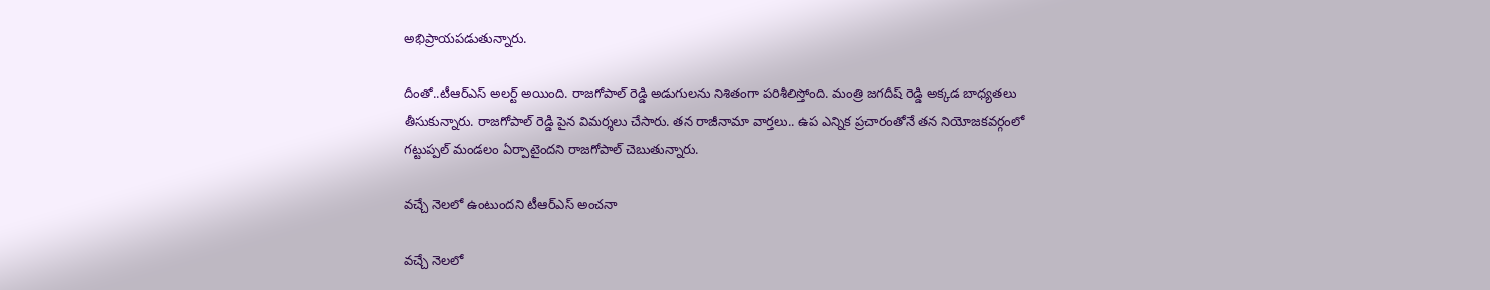అభిప్రాయపడుతున్నారు.

దీంతో..టీఆర్ఎస్ అలర్ట్ అయింది. రాజగోపాల్ రెడ్డి అడుగులను నిశితంగా పరిశీలిస్తోంది. మంత్రి జగదీష్ రెడ్డి అక్కడ బాధ్యతలు తీసుకున్నారు. రాజగోపాల్ రెడ్డి పైన విమర్శలు చేసారు. తన రాజీనామా వార్తలు.. ఉప ఎన్నిక ప్రచారంతోనే తన నియోజకవర్గంలో గట్టుప్పల్ మండలం ఏర్పాటైందని రాజగోపాల్ చెబుతున్నారు.

వచ్చే నెలలో ఉంటుందని టీఆర్ఎస్ అంచనా

వచ్చే నెలలో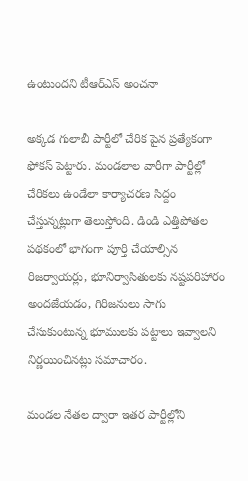ఉంటుందని టీఆర్ఎస్ అంచనా

అక్కడ గులాబీ పార్టీలో చేరిక పైన ప్రత్యేకంగా ఫోకస్ పెట్టారు. మండలాల వారీగా పార్టీల్లో చేరికలు ఉండేలా కార్యాచరణ సిద్దం చేస్తున్నట్లుగా తెలుస్తోంది. డిండి ఎత్తిపోతల పథకంలో భాగంగా పూర్తి చేయాల్సిన రిజర్వాయర్లు, భూనిర్వాసితులకు నష్టపరిహారం అందజేయడం, గిరిజనులు సాగు చేసుకుంటున్న భూములకు పట్టాలు ఇవ్వాలని నిర్ణయించినట్లు సమాచారం.

మండల నేతల ద్వారా ఇతర పార్టీల్లోని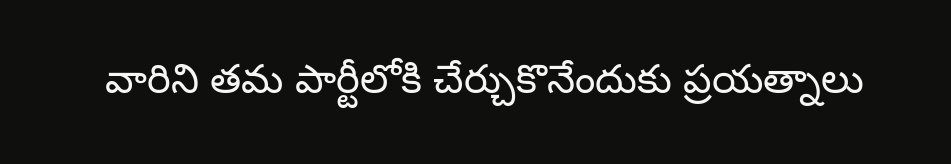వారిని తమ పార్టీలోకి చేర్చుకొనేందుకు ప్రయత్నాలు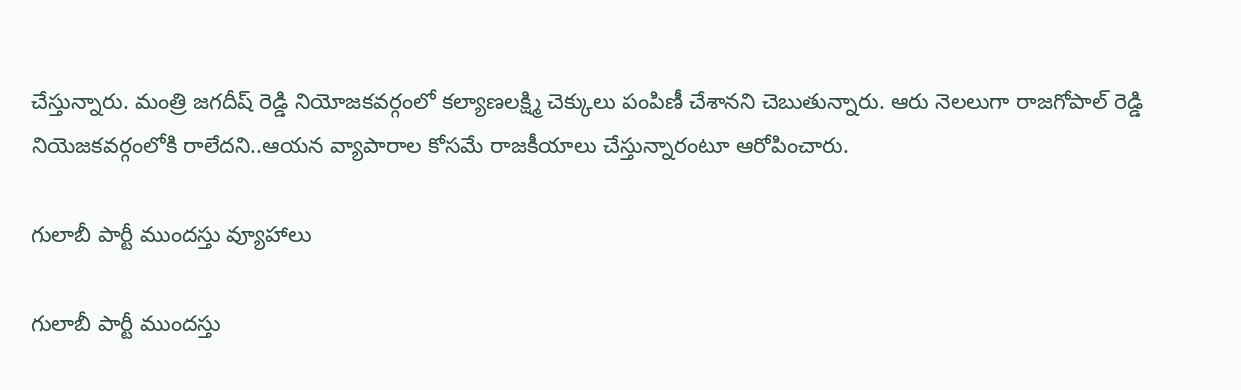చేస్తున్నారు. మంత్రి జగదీష్ రెడ్డి నియోజకవర్గంలో కల్యాణలక్ష్మి చెక్కులు పంపిణీ చేశానని చెబుతున్నారు. ఆరు నెలలుగా రాజగోపాల్ రెడ్డి నియెజకవర్గంలోకి రాలేదని..ఆయన వ్యాపారాల కోసమే రాజకీయాలు చేస్తున్నారంటూ ఆరోపించారు.

గులాబీ పార్టీ ముందస్తు వ్యూహాలు

గులాబీ పార్టీ ముందస్తు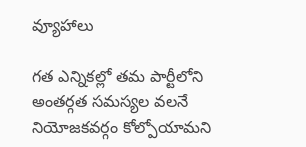వ్యూహాలు

గత ఎన్నికల్లో తమ పార్టీలోని అంతర్గత సమస్యల వలనే నియోజకవర్గం కోల్పోయామని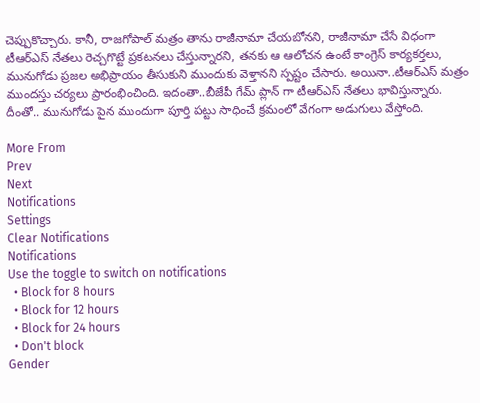చెప్పుకొచ్చారు. కానీ, రాజగోపాల్ మత్రం తాను రాజీనామా చేయబోనని, రాజీనామా చేసే విధంగా టీఆర్‌ఎస్‌ నేతలు రెచ్చగొట్టే ప్రకటనలు చేస్తున్నారని, తనకు ఆ ఆలోచన ఉంటే కాంగ్రెస్‌ కార్యకర్తలు, మునుగోడు ప్రజల అభిప్రాయం తీసుకుని ముందుకు వెళ్తానని స్పష్టం చేసారు. అయినా..టీఆర్ఎస్ మత్రం ముందస్తు చర్యలు ప్రారంభించింది. ఇదంతా..బీజేపీ గేమ్ ప్లాన్ గా టీఆర్ఎస్ నేతలు భావిస్తున్నారు. దీంతో.. మునుగోడు పైన ముందుగా పూర్తి పట్టు సాధించే క్రమంలో వేగంగా అడుగులు వేస్తోంది.

More From
Prev
Next
Notifications
Settings
Clear Notifications
Notifications
Use the toggle to switch on notifications
  • Block for 8 hours
  • Block for 12 hours
  • Block for 24 hours
  • Don't block
Gender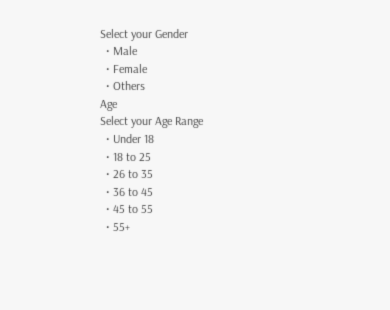Select your Gender
  • Male
  • Female
  • Others
Age
Select your Age Range
  • Under 18
  • 18 to 25
  • 26 to 35
  • 36 to 45
  • 45 to 55
  • 55+